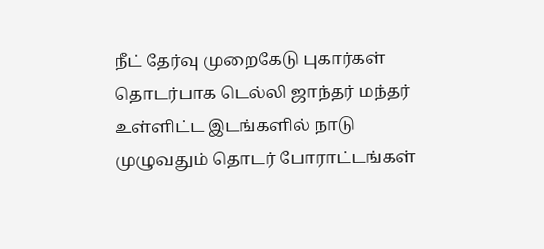நீட் தேர்வு முறைகேடு புகார்கள் தொடர்பாக டெல்லி ஜாந்தர் மந்தர் உள்ளிட்ட இடங்களில் நாடு முழுவதும் தொடர் போராட்டங்கள்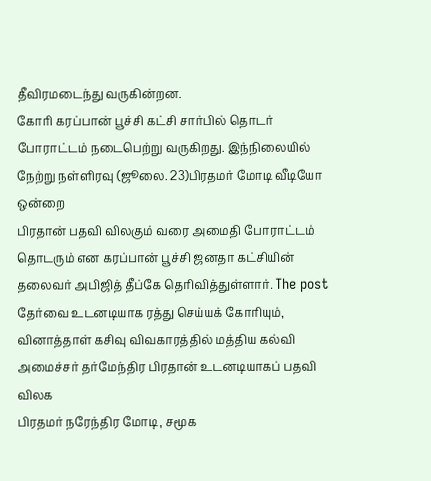தீவிரமடைந்து வருகின்றன.
கோரி கரப்பான் பூச்சி கட்சி சார்பில் தொடர் போராட்டம் நடைபெற்று வருகிறது. இந்நிலையில் நேற்று நள்ளிரவு (ஜூலை. 23)பிரதமர் மோடி வீடியோ ஒன்றை
பிரதான் பதவி விலகும் வரை அமைதி போராட்டம் தொடரும் என கரப்பான் பூச்சி ஜனதா கட்சியின் தலைவர் அபிஜித் தீப்கே தெரிவித்துள்ளார். The post
தேர்வை உடனடியாக ரத்து செய்யக் கோரியும், வினாத்தாள் கசிவு விவகாரத்தில் மத்திய கல்வி அமைச்சர் தர்மேந்திர பிரதான் உடனடியாகப் பதவி விலக
பிரதமர் நரேந்திர மோடி, சமூக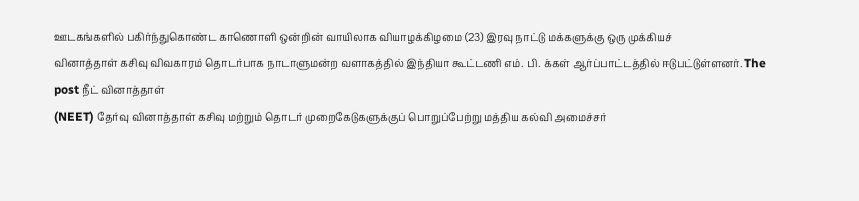ஊடகங்களில் பகிர்ந்துகொண்ட காணொளி ஒன்றின் வாயிலாக வியாழக்கிழமை (23) இரவு நாட்டு மக்களுக்கு ஒரு முக்கியச்
வினாத்தாள் கசிவு விவகாரம் தொடர்பாக நாடாளுமன்ற வளாகத்தில் இந்தியா கூட்டணி எம். பி. க்கள் ஆர்ப்பாட்டத்தில் ஈடுபட்டுள்ளனர். The post நீட் வினாத்தாள்
(NEET) தேர்வு வினாத்தாள் கசிவு மற்றும் தொடர் முறைகேடுகளுக்குப் பொறுப்பேற்று மத்திய கல்வி அமைச்சர்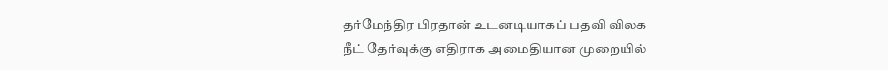தர்மேந்திர பிரதான் உடனடியாகப் பதவி விலக
நீட் தேர்வுக்கு எதிராக அமைதியான முறையில்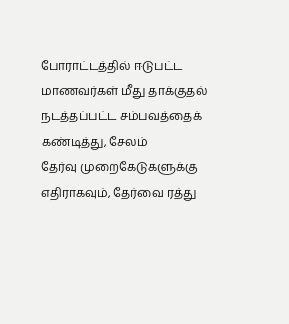போராட்டத்தில் ஈடுபட்ட மாணவர்கள் மீது தாக்குதல் நடத்தப்பட்ட சம்பவத்தைக் கண்டித்து, சேலம்
தேர்வு முறைகேடுகளுக்கு எதிராகவும், தேர்வை ரத்து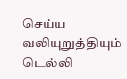செய்ய வலியுறுத்தியும் டெல்லி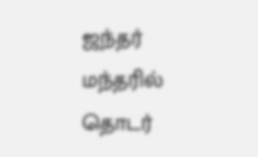ஜந்தர் மந்தரில் தொடர்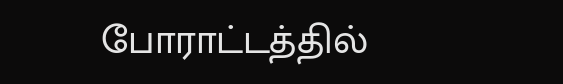போராட்டத்தில்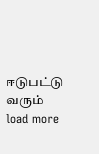ஈடுபட்டு வரும்
load more